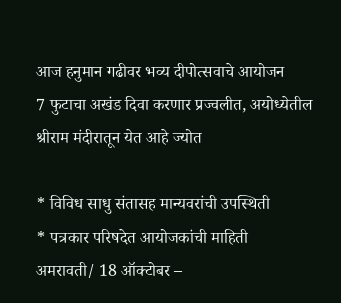आज हनुमान गढीवर भव्य दीपोत्सवाचे आयोजन
7 फुटाचा अखंड दिवा करणार प्रज्वलीत, अयोध्येतील श्रीराम मंदीरातून येत आहे ज्योत

* विविध साधु संतासह मान्यवरांची उपस्थिती
* पत्रकार परिषदेत आयोजकांची माहिती
अमरावती/ 18 ऑक्टोबर –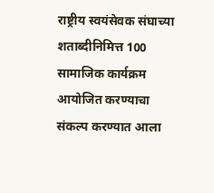राष्ट्रीय स्वयंसेवक संघाच्या शताब्दीनिमित्त 100 सामाजिक कार्यक्रम आयोजित करण्याचा संकल्प करण्यात आला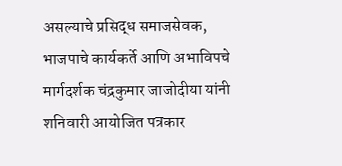असल्याचे प्रसिद्ध समाजसेवक, भाजपाचे कार्यकर्ते आणि अभाविपचे मार्गदर्शक चंद्रकुमार जाजोदीया यांनी शनिवारी आयोजित पत्रकार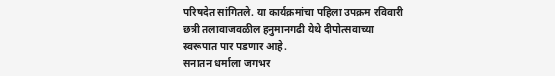परिषदेत सांगितले. या कार्यक्रमांचा पहिला उपक्रम रविवारी छत्री तलावाजवळील हनुमानगढी येथे दीपोत्सवाच्या स्वरूपात पार पडणार आहे.
सनातन धर्माला जगभर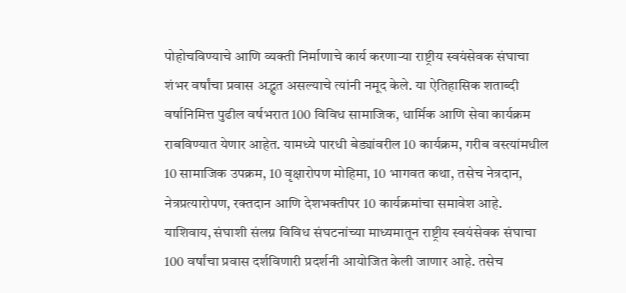पोहोचविण्याचे आणि व्यक्ती निर्माणाचे कार्य करणाऱ्या राष्ट्रीय स्वयंसेवक संघाचा शंभर वर्षांचा प्रवास अद्भुत असल्याचे त्यांनी नमूद केले. या ऐतिहासिक शताब्दी वर्षानिमित्त पुढील वर्षभरात 100 विविध सामाजिक, धार्मिक आणि सेवा कार्यक्रम राबविण्यात येणार आहेत. यामध्ये पारधी बेड्यांवरील 10 कार्यक्रम, गरीब वस्त्यांमधील 10 सामाजिक उपक्रम, 10 वृक्षारोपण मोहिमा, 10 भागवत कथा, तसेच नेत्रदान, नेत्रप्रत्यारोपण, रक्तदान आणि देशभक्तीपर 10 कार्यक्रमांचा समावेश आहे.
याशिवाय, संघाशी संलग्न विविध संघटनांच्या माध्यमातून राष्ट्रीय स्वयंसेवक संघाचा 100 वर्षांचा प्रवास दर्शविणारी प्रदर्शनी आयोजित केली जाणार आहे. तसेच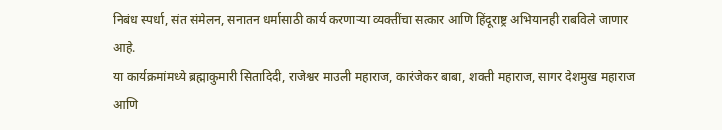निबंध स्पर्धा, संत संमेलन, सनातन धर्मासाठी कार्य करणाऱ्या व्यक्तींचा सत्कार आणि हिंदूराष्ट्र अभियानही राबविले जाणार आहे.
या कार्यक्रमांमध्ये ब्रह्माकुमारी सितादिदी, राजेश्वर माउली महाराज, कारंजेकर बाबा, शक्ती महाराज, सागर देशमुख महाराज आणि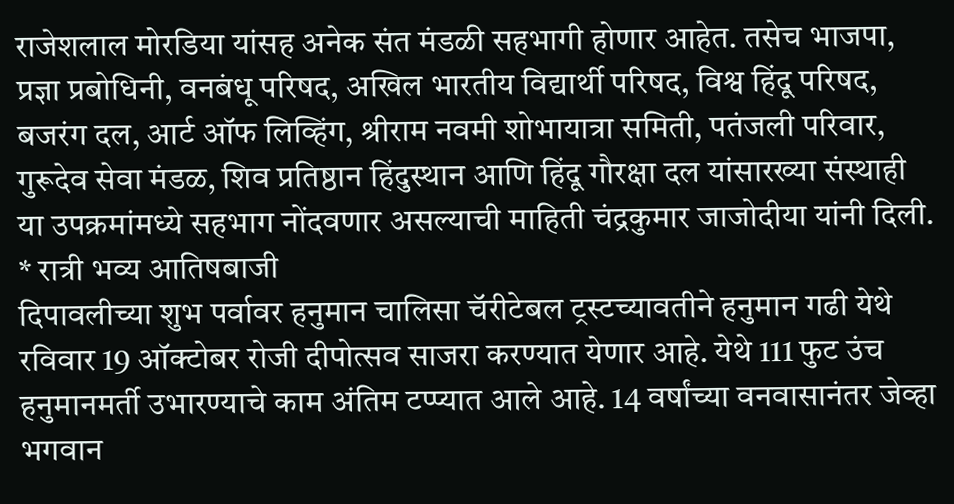राजेशलाल मोरडिया यांसह अनेक संत मंडळी सहभागी होणार आहेत. तसेच भाजपा, प्रज्ञा प्रबोधिनी, वनबंधू परिषद, अखिल भारतीय विद्यार्थी परिषद, विश्व हिंदू परिषद, बजरंग दल, आर्ट ऑफ लिव्हिंग, श्रीराम नवमी शोभायात्रा समिती, पतंजली परिवार, गुरूदेव सेवा मंडळ, शिव प्रतिष्ठान हिंदुस्थान आणि हिंदू गौरक्षा दल यांसारख्या संस्थाही या उपक्रमांमध्ये सहभाग नोंदवणार असल्याची माहिती चंद्रकुमार जाजोदीया यांनी दिली.
* रात्री भव्य आतिषबाजी
दिपावलीच्या शुभ पर्वावर हनुमान चालिसा चॅरीटेबल ट्रस्टच्यावतीने हनुमान गढी येथे रविवार 19 ऑक्टोबर रोजी दीपोत्सव साजरा करण्यात येणार आहे. येथे 111 फुट उंच हनुमानमर्ती उभारण्याचे काम अंतिम टप्प्यात आले आहे. 14 वर्षांच्या वनवासानंतर जेव्हा भगवान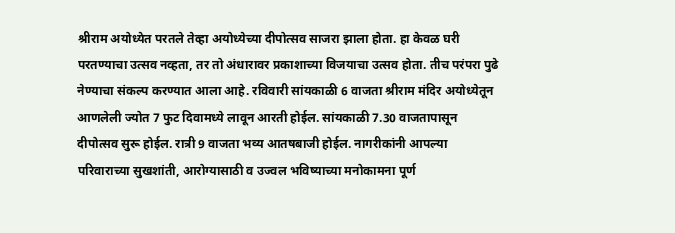श्रीराम अयोध्येत परतले तेव्हा अयोध्येच्या दीपोत्सव साजरा झाला होता. हा केवळ घरी परतण्याचा उत्सव नव्हता, तर तो अंधारावर प्रकाशाच्या विजयाचा उत्सव होता. तीच परंपरा पुढे नेण्याचा संकल्प करण्यात आला आहे. रविवारी सांयकाळी 6 वाजता श्रीराम मंदिर अयोध्येतून आणलेली ज्योत 7 फुट दिवामध्ये लावून आरती होईल. सांयकाळी 7.30 वाजतापासून दीपोत्सव सुरू होईल. रात्री 9 वाजता भव्य आतषबाजी होईल. नागरीकांनी आपल्या परिवाराच्या सुखशांती, आरोग्यासाठी व उज्वल भविष्याच्या मनोकामना पूर्ण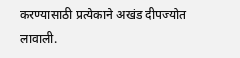करण्यासाठी प्रत्येकाने अखंड दीपज्योत लावाली.